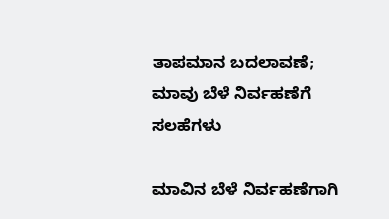ತಾಪಮಾನ ಬದಲಾವಣೆ; ಮಾವು ಬೆಳೆ ನಿರ್ವಹಣೆಗೆ ಸಲಹೆಗಳು

ಮಾವಿನ ಬೆಳೆ ನಿರ್ವಹಣೆಗಾಗಿ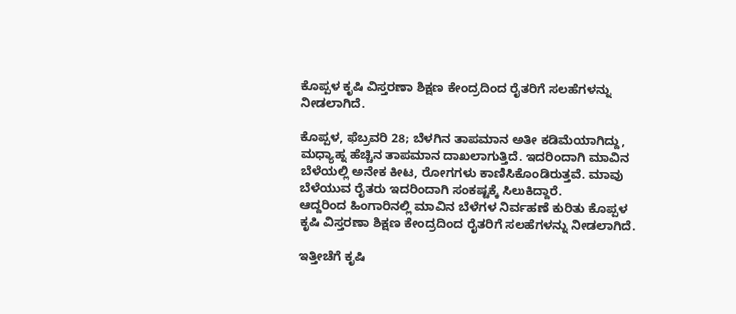ಕೊಪ್ಪಳ ಕೃಷಿ ವಿಸ್ತರಣಾ ಶಿಕ್ಷಣ ಕೇಂದ್ರದಿಂದ ರೈತರಿಗೆ ಸಲಹೆಗಳನ್ನು ನೀಡಲಾಗಿದೆ.

ಕೊಪ್ಪಳ, ಫೆಬ್ರವರಿ 28; ಬೆಳಗಿನ ತಾಪಮಾನ ಅತೀ ಕಡಿಮೆಯಾಗಿದ್ದು, ಮಧ್ಯಾಹ್ನ ಹೆಚ್ಚಿನ ತಾಪಮಾನ ದಾಖಲಾಗುತ್ತಿದೆ. ಇದರಿಂದಾಗಿ ಮಾವಿನ ಬೆಳೆಯಲ್ಲಿ ಅನೇಕ ಕೀಟ, ರೋಗಗಳು ಕಾಣಿಸಿಕೊಂಡಿರುತ್ತವೆ. ಮಾವು ಬೆಳೆಯುವ ರೈತರು ಇದರಿಂದಾಗಿ ಸಂಕಷ್ಟಕ್ಕೆ ಸಿಲುಕಿದ್ದಾರೆ.
ಆದ್ದರಿಂದ ಹಿಂಗಾರಿನಲ್ಲಿ ಮಾವಿನ ಬೆಳೆಗಳ ನಿರ್ವಹಣೆ ಕುರಿತು ಕೊಪ್ಪಳ ಕೃಷಿ ವಿಸ್ತರಣಾ ಶಿಕ್ಷಣ ಕೇಂದ್ರದಿಂದ ರೈತರಿಗೆ ಸಲಹೆಗಳನ್ನು ನೀಡಲಾಗಿದೆ.

ಇತ್ತೀಚೆಗೆ ಕೃಷಿ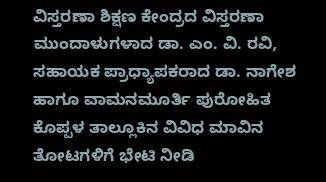ವಿಸ್ತರಣಾ ಶಿಕ್ಷಣ ಕೇಂದ್ರದ ವಿಸ್ತರಣಾ ಮುಂದಾಳುಗಳಾದ ಡಾ. ಎಂ. ವಿ. ರವಿ, ಸಹಾಯಕ ಪ್ರಾಧ್ಯಾಪಕರಾದ ಡಾ. ನಾಗೇಶ ಹಾಗೂ ವಾಮನಮೂರ್ತಿ ಪುರೋಹಿತ ಕೊಪ್ಪಳ ತಾಲ್ಲೂಕಿನ ವಿವಿಧ ಮಾವಿನ ತೋಟಗಳಿಗೆ ಭೇಟಿ ನೀಡಿ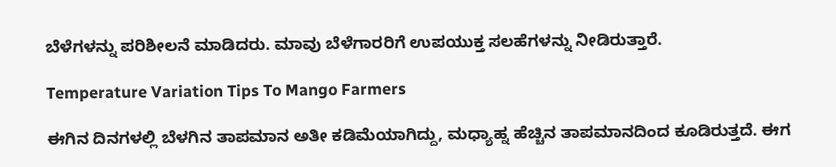ಬೆಳೆಗಳನ್ನು ಪರಿಶೀಲನೆ ಮಾಡಿದರು. ಮಾವು ಬೆಳೆಗಾರರಿಗೆ ಉಪಯುಕ್ತ ಸಲಹೆಗಳನ್ನು ನೀಡಿರುತ್ತಾರೆ.

Temperature Variation Tips To Mango Farmers

ಈಗಿನ ದಿನಗಳಲ್ಲಿ ಬೆಳಗಿನ ತಾಪಮಾನ ಅತೀ ಕಡಿಮೆಯಾಗಿದ್ದು, ಮಧ್ಯಾಹ್ನ ಹೆಚ್ಚಿನ ತಾಪಮಾನದಿಂದ ಕೂಡಿರುತ್ತದೆ. ಈಗ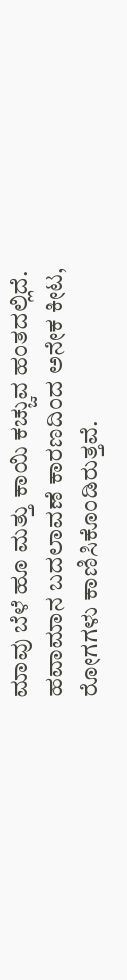ಮಾವು ಬೆಳೆ ಹೂ ಮತ್ತು ಕಾಯಿ ಕಚ್ಚುವ ಹಂತದಲ್ಲಿದೆ. ಹವಾಮಾನ ಬದಲಾವಣೆ ಕಾರಣದಿಂದ ಅನೇಕ ಕೀಟ, ರೋಗಗಳು ಕಾಣಿಸಿಕೊಂಡಿರುತ್ತವೆ.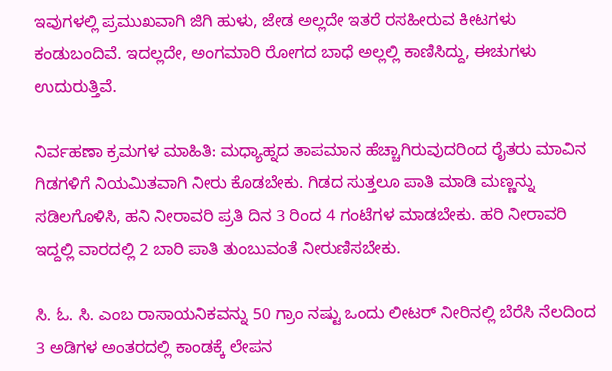ಇವುಗಳಲ್ಲಿ ಪ್ರಮುಖವಾಗಿ ಜಿಗಿ ಹುಳು, ಜೇಡ ಅಲ್ಲದೇ ಇತರೆ ರಸಹೀರುವ ಕೀಟಗಳು ಕಂಡುಬಂದಿವೆ. ಇದಲ್ಲದೇ, ಅಂಗಮಾರಿ ರೋಗದ ಬಾಧೆ ಅಲ್ಲಲ್ಲಿ ಕಾಣಿಸಿದ್ದು, ಈಚುಗಳು ಉದುರುತ್ತಿವೆ.

ನಿರ್ವಹಣಾ ಕ್ರಮಗಳ ಮಾಹಿತಿ: ಮಧ್ಯಾಹ್ನದ ತಾಪಮಾನ ಹೆಚ್ಚಾಗಿರುವುದರಿಂದ ರೈತರು ಮಾವಿನ ಗಿಡಗಳಿಗೆ ನಿಯಮಿತವಾಗಿ ನೀರು ಕೊಡಬೇಕು. ಗಿಡದ ಸುತ್ತಲೂ ಪಾತಿ ಮಾಡಿ ಮಣ್ಣನ್ನು ಸಡಿಲಗೊಳಿಸಿ, ಹನಿ ನೀರಾವರಿ ಪ್ರತಿ ದಿನ 3 ರಿಂದ 4 ಗಂಟೆಗಳ ಮಾಡಬೇಕು. ಹರಿ ನೀರಾವರಿ ಇದ್ದಲ್ಲಿ ವಾರದಲ್ಲಿ 2 ಬಾರಿ ಪಾತಿ ತುಂಬುವಂತೆ ನೀರುಣಿಸಬೇಕು.

ಸಿ. ಓ. ಸಿ. ಎಂಬ ರಾಸಾಯನಿಕವನ್ನು 50 ಗ್ರಾಂ ನಷ್ಟು ಒಂದು ಲೀಟರ್ ನೀರಿನಲ್ಲಿ ಬೆರೆಸಿ ನೆಲದಿಂದ 3 ಅಡಿಗಳ ಅಂತರದಲ್ಲಿ ಕಾಂಡಕ್ಕೆ ಲೇಪನ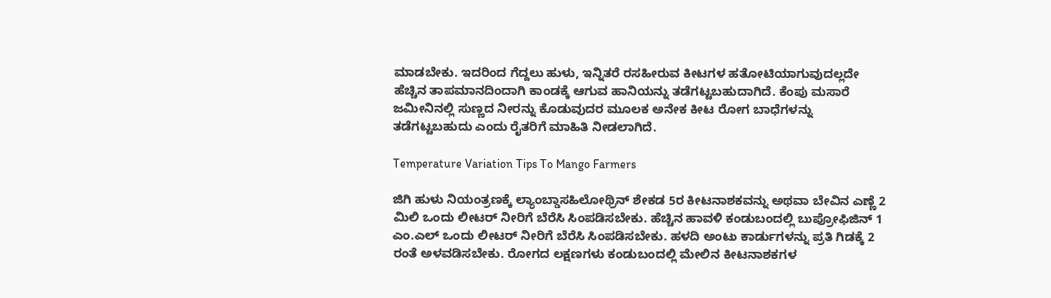ಮಾಡಬೇಕು. ಇದರಿಂದ ಗೆದ್ದಲು ಹುಳು, ಇನ್ನಿತರೆ ರಸಹೀರುವ ಕೀಟಗಳ ಹತೋಟಿಯಾಗುವುದಲ್ಲದೇ ಹೆಚ್ಚಿನ ತಾಪಮಾನದಿಂದಾಗಿ ಕಾಂಡಕ್ಕೆ ಆಗುವ ಹಾನಿಯನ್ನು ತಡೆಗಟ್ಟಬಹುದಾಗಿದೆ. ಕೆಂಪು ಮಸಾರೆ ಜಮೀನಿನಲ್ಲಿ ಸುಣ್ಣದ ನೀರನ್ನು ಕೊಡುವುದರ ಮೂಲಕ ಅನೇಕ ಕೀಟ ರೋಗ ಬಾಧೆಗಳನ್ನು ತಡೆಗಟ್ಟಬಹುದು ಎಂದು ರೈತರಿಗೆ ಮಾಹಿತಿ ನೀಡಲಾಗಿದೆ.

Temperature Variation Tips To Mango Farmers

ಜಿಗಿ ಹುಳು ನಿಯಂತ್ರಣಕ್ಕೆ ಲ್ಯಾಂಬ್ಡಾಸಹಿಲೋಥ್ರಿನ್ ಶೇಕಡ 5ರ ಕೀಟನಾಶಕವನ್ನು ಅಥವಾ ಬೇವಿನ ಎಣ್ಣೆ 2 ಮಿಲಿ ಒಂದು ಲೀಟರ್ ನೀರಿಗೆ ಬೆರೆಸಿ ಸಿಂಪಡಿಸಬೇಕು. ಹೆಚ್ಚಿನ ಹಾವಳಿ ಕಂಡುಬಂದಲ್ಲಿ ಬುಪ್ರೋಫಿಜಿನ್ 1 ಎಂ.ಎಲ್ ಒಂದು ಲೀಟರ್ ನೀರಿಗೆ ಬೆರೆಸಿ ಸಿಂಪಡಿಸಬೇಕು. ಹಳದಿ ಅಂಟು ಕಾರ್ಡುಗಳನ್ನು ಪ್ರತಿ ಗಿಡಕ್ಕೆ 2 ರಂತೆ ಅಳವಡಿಸಬೇಕು. ರೋಗದ ಲಕ್ಷಣಗಳು ಕಂಡುಬಂದಲ್ಲಿ ಮೇಲಿನ ಕೀಟನಾಶಕಗಳ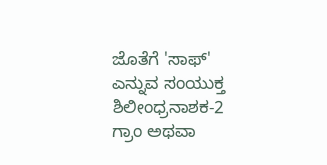ಜೊತೆಗೆ 'ಸಾಫ್' ಎನ್ನುವ ಸಂಯುಕ್ತ ಶಿಲೀಂಧ್ರನಾಶಕ-2 ಗ್ರಾಂ ಅಥವಾ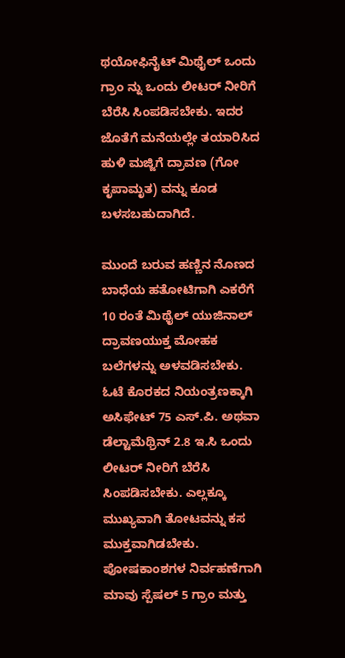ಥಯೋಫಿನೈಟ್ ಮಿಥೈಲ್ ಒಂದು ಗ್ರಾಂ ನ್ನು ಒಂದು ಲೀಟರ್ ನೀರಿಗೆ ಬೆರೆಸಿ ಸಿಂಪಡಿಸಬೇಕು. ಇದರ ಜೊತೆಗೆ ಮನೆಯಲ್ಲೇ ತಯಾರಿಸಿದ ಹುಳಿ ಮಜ್ಜಿಗೆ ದ್ರಾವಣ (ಗೋ ಕೃಪಾಮೃತ) ವನ್ನು ಕೂಡ ಬಳಸಬಹುದಾಗಿದೆ.

ಮುಂದೆ ಬರುವ ಹಣ್ಣಿನ ನೊಣದ ಬಾಧೆಯ ಹತೋಟಿಗಾಗಿ ಎಕರೆಗೆ 10 ರಂತೆ ಮಿಥೈಲ್ ಯುಜಿನಾಲ್ ದ್ರಾವಣಯುಕ್ತ ಮೋಹಕ ಬಲೆಗಳನ್ನು ಅಳವಡಿಸಬೇಕು. ಓಟೆ ಕೊರಕದ ನಿಯಂತ್ರಣಕ್ಕಾಗಿ ಅಸಿಫೇಟ್ 75 ಎಸ್.ಪಿ. ಅಥವಾ ಡೆಲ್ಟಾಮೆಥ್ರಿನ್ 2.8 ಇ.ಸಿ ಒಂದು ಲೀಟರ್ ನೀರಿಗೆ ಬೆರೆಸಿ ಸಿಂಪಡಿಸಬೇಕು. ಎಲ್ಲಕ್ಕೂ ಮುಖ್ಯವಾಗಿ ತೋಟವನ್ನು ಕಸ ಮುಕ್ತವಾಗಿಡಬೇಕು. ಪೋಷಕಾಂಶಗಳ ನಿರ್ವಹಣೆಗಾಗಿ ಮಾವು ಸ್ಪೆಷಲ್ 5 ಗ್ರಾಂ ಮತ್ತು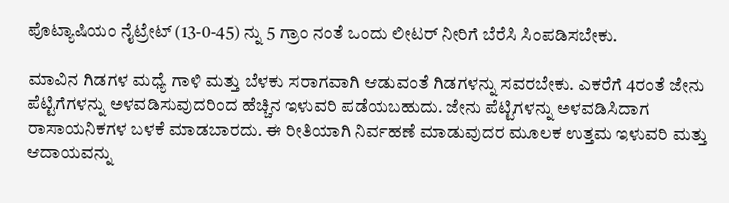ಪೊಟ್ಯಾಷಿಯಂ ನೈಟ್ರೇಟ್ (13-0-45) ನ್ನು 5 ಗ್ರಾಂ ನಂತೆ ಒಂದು ಲೀಟರ್ ನೀರಿಗೆ ಬೆರೆಸಿ ಸಿಂಪಡಿಸಬೇಕು.

ಮಾವಿನ ಗಿಡಗಳ ಮಧ್ಯೆ ಗಾಳಿ ಮತ್ತು ಬೆಳಕು ಸರಾಗವಾಗಿ ಆಡುವಂತೆ ಗಿಡಗಳನ್ನು ಸವರಬೇಕು. ಎಕರೆಗೆ 4ರಂತೆ ಜೇನು ಪೆಟ್ಟಿಗೆಗಳನ್ನು ಅಳವಡಿಸುವುದರಿಂದ ಹೆಚ್ಚಿನ ಇಳುವರಿ ಪಡೆಯಬಹುದು. ಜೇನು ಪೆಟ್ಟಿಗಳನ್ನು ಅಳವಡಿಸಿದಾಗ ರಾಸಾಯನಿಕಗಳ ಬಳಕೆ ಮಾಡಬಾರದು. ಈ ರೀತಿಯಾಗಿ ನಿರ್ವಹಣೆ ಮಾಡುವುದರ ಮೂಲಕ ಉತ್ತಮ ಇಳುವರಿ ಮತ್ತು ಆದಾಯವನ್ನು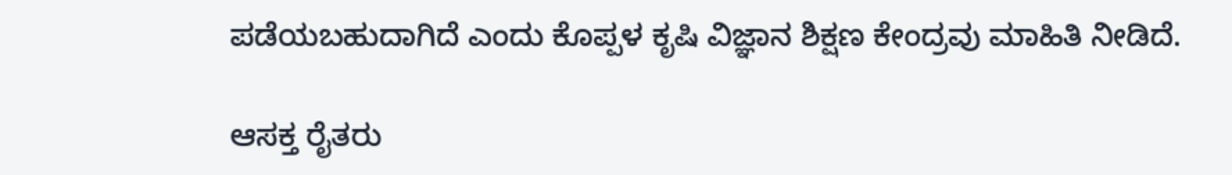ಪಡೆಯಬಹುದಾಗಿದೆ ಎಂದು ಕೊಪ್ಪಳ ಕೃಷಿ ವಿಜ್ಞಾನ ಶಿಕ್ಷಣ ಕೇಂದ್ರವು ಮಾಹಿತಿ ನೀಡಿದೆ.

ಆಸಕ್ತ ರೈತರು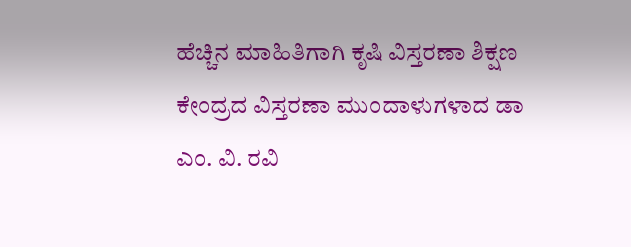ಹೆಚ್ಚಿನ ಮಾಹಿತಿಗಾಗಿ ಕೃಷಿ ವಿಸ್ತರಣಾ ಶಿಕ್ಷಣ ಕೇಂದ್ರದ ವಿಸ್ತರಣಾ ಮುಂದಾಳುಗಳಾದ ಡಾ ಎಂ. ವಿ. ರವಿ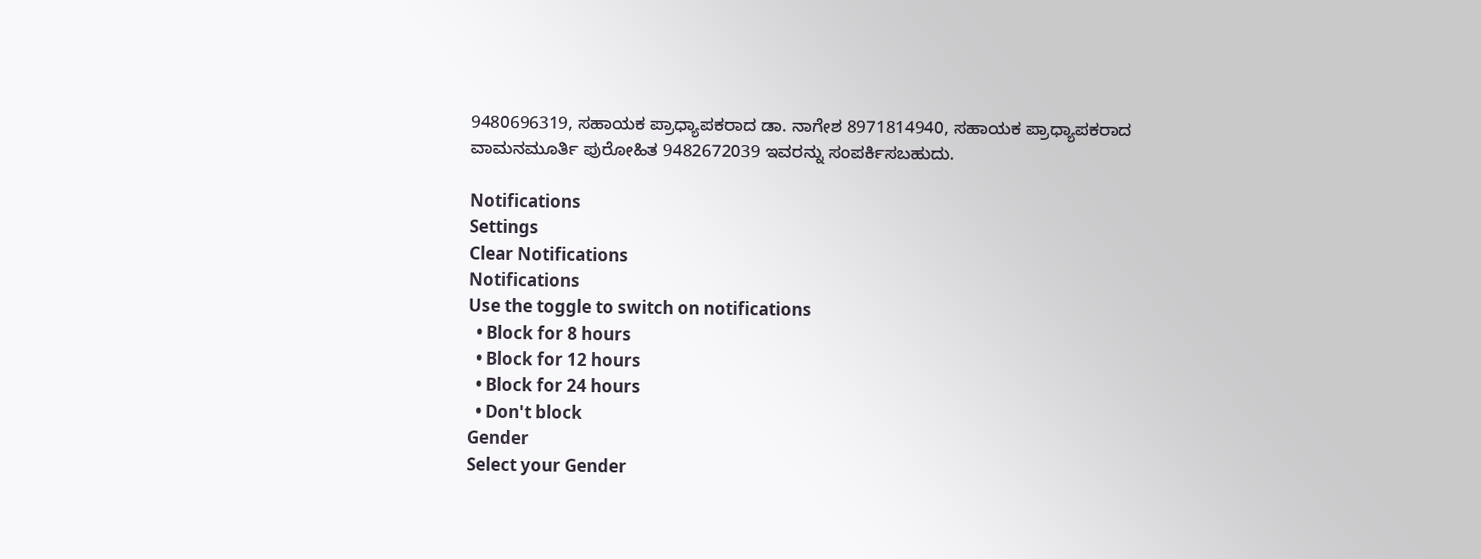9480696319, ಸಹಾಯಕ ಪ್ರಾಧ್ಯಾಪಕರಾದ ಡಾ. ನಾಗೇಶ 8971814940, ಸಹಾಯಕ ಪ್ರಾಧ್ಯಾಪಕರಾದ ವಾಮನಮೂರ್ತಿ ಪುರೋಹಿತ 9482672039 ಇವರನ್ನು ಸಂಪರ್ಕಿಸಬಹುದು.

Notifications
Settings
Clear Notifications
Notifications
Use the toggle to switch on notifications
  • Block for 8 hours
  • Block for 12 hours
  • Block for 24 hours
  • Don't block
Gender
Select your Gender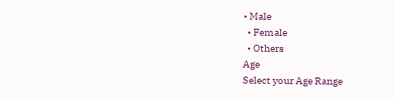• Male
  • Female
  • Others
Age
Select your Age Range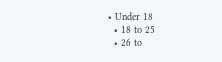• Under 18
  • 18 to 25
  • 26 to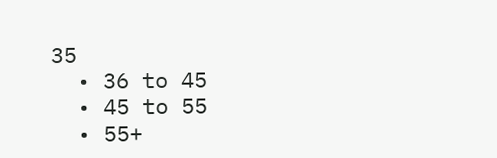35
  • 36 to 45
  • 45 to 55
  • 55+